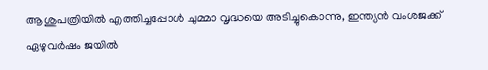ആശുപത്രിയില്‍ എത്തിച്ചപ്പോള്‍ ചുമ്മാ വൃദ്ധയെ അടിച്ചുകൊന്നു, ഇന്ത്യന്‍ വംശജക്ക് ഏഴുവര്‍ഷം ജയില്‍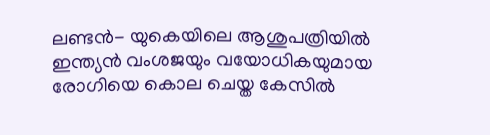ലണ്ടന്‍- യുകെയിലെ ആശുപത്രിയില്‍  ഇന്ത്യന്‍ വംശജയും വയോധികയുമായ രോഗിയെ കൊല ചെയ്ത കേസില്‍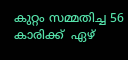കുറ്റം സമ്മതിച്ച 56 കാരിക്ക്  ഏഴ്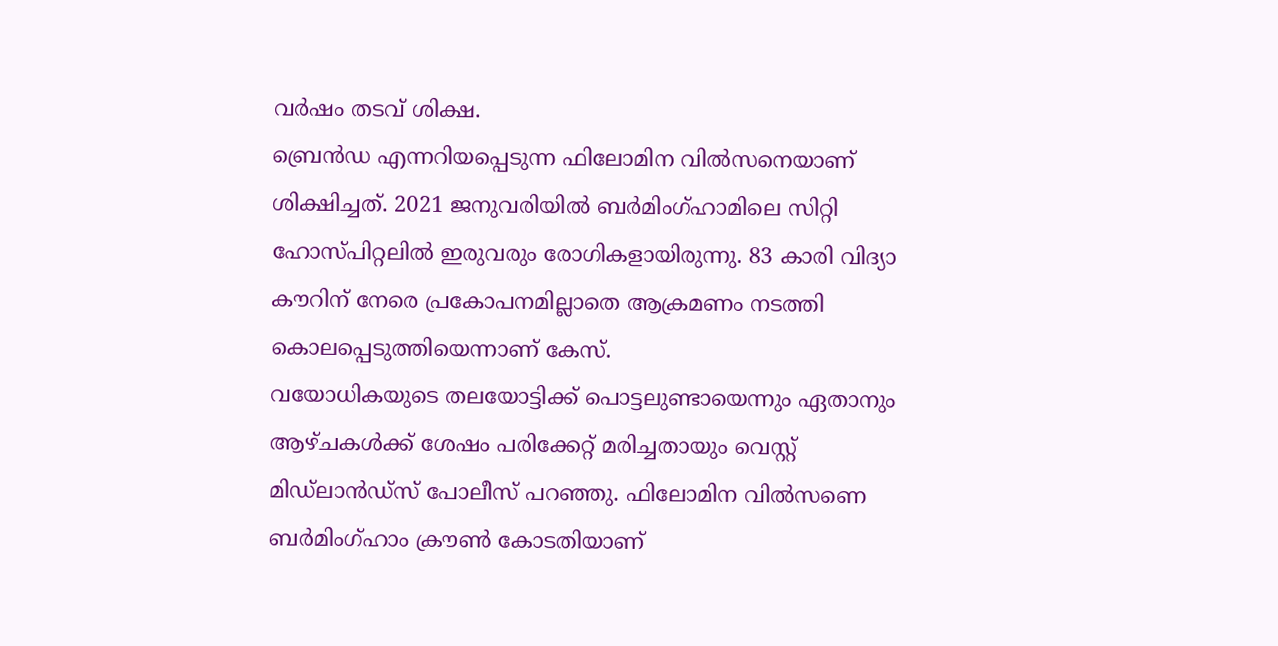വര്‍ഷം തടവ് ശിക്ഷ.
ബ്രെന്‍ഡ എന്നറിയപ്പെടുന്ന ഫിലോമിന വില്‍സനെയാണ് ശിക്ഷിച്ചത്. 2021 ജനുവരിയില്‍ ബര്‍മിംഗ്ഹാമിലെ സിറ്റി ഹോസ്പിറ്റലില്‍ ഇരുവരും രോഗികളായിരുന്നു. 83 കാരി വിദ്യാ കൗറിന് നേരെ പ്രകോപനമില്ലാതെ ആക്രമണം നടത്തി കൊലപ്പെടുത്തിയെന്നാണ് കേസ്.
വയോധികയുടെ തലയോട്ടിക്ക് പൊട്ടലുണ്ടായെന്നും ഏതാനും ആഴ്ചകള്‍ക്ക് ശേഷം പരിക്കേറ്റ് മരിച്ചതായും വെസ്റ്റ് മിഡ്‌ലാന്‍ഡ്‌സ് പോലീസ് പറഞ്ഞു. ഫിലോമിന വില്‍സണെ ബര്‍മിംഗ്ഹാം ക്രൗണ്‍ കോടതിയാണ്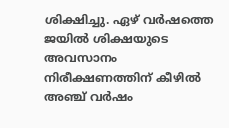ശിക്ഷിച്ചു. ഏഴ് വര്‍ഷത്തെ ജയില്‍ ശിക്ഷയുടെ അവസാനം നിരീക്ഷണത്തിന് കീഴില്‍ അഞ്ച് വര്‍ഷം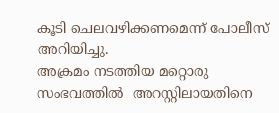കൂടി ചെലവഴിക്കണമെന്ന് പോലീസ് അറിയിച്ചു.
അക്രമം നടത്തിയ മറ്റൊരു സംഭവത്തില്‍  അറസ്റ്റിലായതിനെ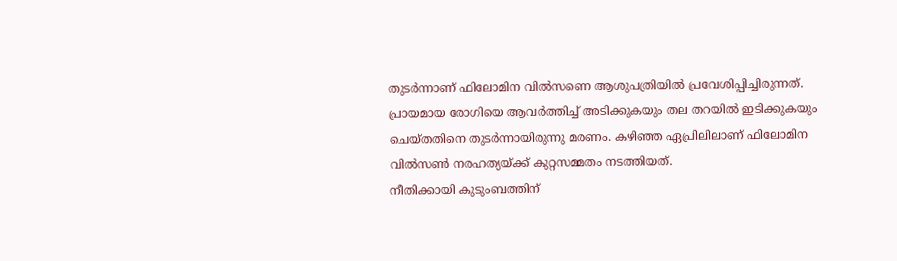തുടര്‍ന്നാണ് ഫിലോമിന വില്‍സണെ ആശുപത്രിയില്‍ പ്രവേശിപ്പിച്ചിരുന്നത്. പ്രായമായ രോഗിയെ ആവര്‍ത്തിച്ച് അടിക്കുകയും തല തറയില്‍ ഇടിക്കുകയും ചെയ്തതിനെ തുടര്‍ന്നായിരുന്നു മരണം. കഴിഞ്ഞ ഏപ്രിലിലാണ് ഫിലോമിന വില്‍സണ്‍ നരഹത്യയ്ക്ക് കുറ്റസമ്മതം നടത്തിയത്.
നീതിക്കായി കുടുംബത്തിന്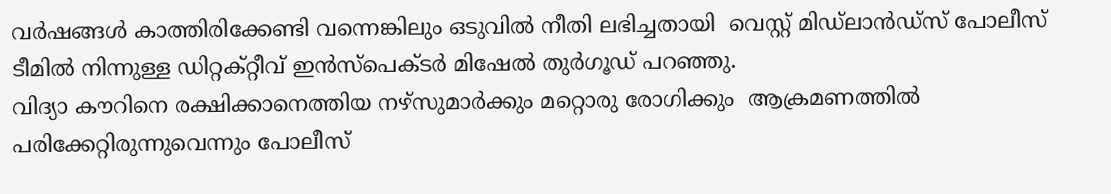വര്‍ഷങ്ങള്‍ കാത്തിരിക്കേണ്ടി വന്നെങ്കിലും ഒടുവില്‍ നീതി ലഭിച്ചതായി  വെസ്റ്റ് മിഡ്‌ലാന്‍ഡ്‌സ് പോലീസ് ടീമില്‍ നിന്നുള്ള ഡിറ്റക്റ്റീവ് ഇന്‍സ്‌പെക്ടര്‍ മിഷേല്‍ തുര്‍ഗൂഡ് പറഞ്ഞു.
വിദ്യാ കൗറിനെ രക്ഷിക്കാനെത്തിയ നഴ്‌സുമാര്‍ക്കും മറ്റൊരു രോഗിക്കും  ആക്രമണത്തില്‍ പരിക്കേറ്റിരുന്നുവെന്നും പോലീസ്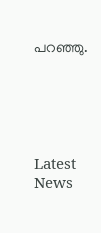പറഞ്ഞു.





Latest News